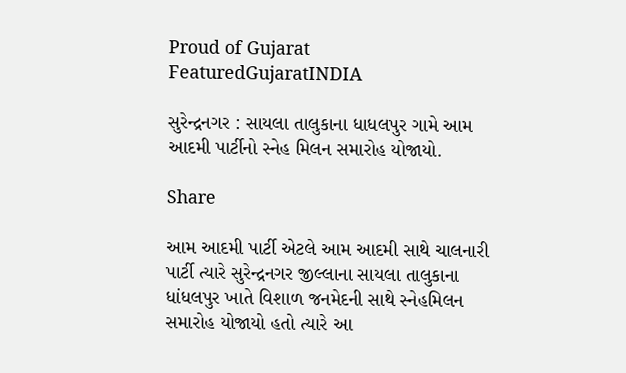Proud of Gujarat
FeaturedGujaratINDIA

સુરેન્દ્રનગર : સાયલા તાલુકાના ધાધલપુર ગામે આમ આદમી પાર્ટીનો સ્નેહ મિલન સમારોહ યોજાયો.

Share

આમ આદમી પાર્ટી એટલે આમ આદમી સાથે ચાલનારી પાર્ટી ત્યારે સુરેન્દ્રનગર જીલ્લાના સાયલા તાલુકાના ધાંધલપુર ખાતે વિશાળ જનમેદની સાથે સ્નેહમિલન સમારોહ યોજાયો હતો ત્યારે આ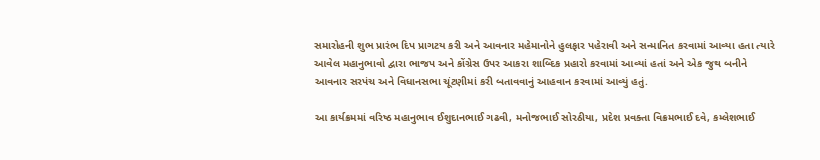સમારોહની શુભ પ્રારંભ દિપ પ્રાગટય કરી અને આવનાર મહેમાનોને હુલફાર પહેરાવી અને સન્માનિત કરવામાં આવ્યા હતા ત્યારે આવેલ મહાનુભાવો દ્વારા ભાજપ અને કોંગ્રેસ ઉપર આકરા શાબ્દિક પ્રહારો કરવામાં આવ્યાં હતાં અને એક જુથ બનીને આવનાર સરપંચ અને વિધાનસભા ચૂંટણીમાં કરી બતાવવાનું આહવાન કરવામાં આવ્યું હતું.

આ કાર્યક્રમમાં વરિષ્ઠ મહાનુભાવ ઈશુદાનભાઈ ગઢવી, મનોજભાઈ સોરઠીયા, પ્રદેશ પ્રવક્તા વિક્રમભાઈ દવે, કમ્લેશભાઈ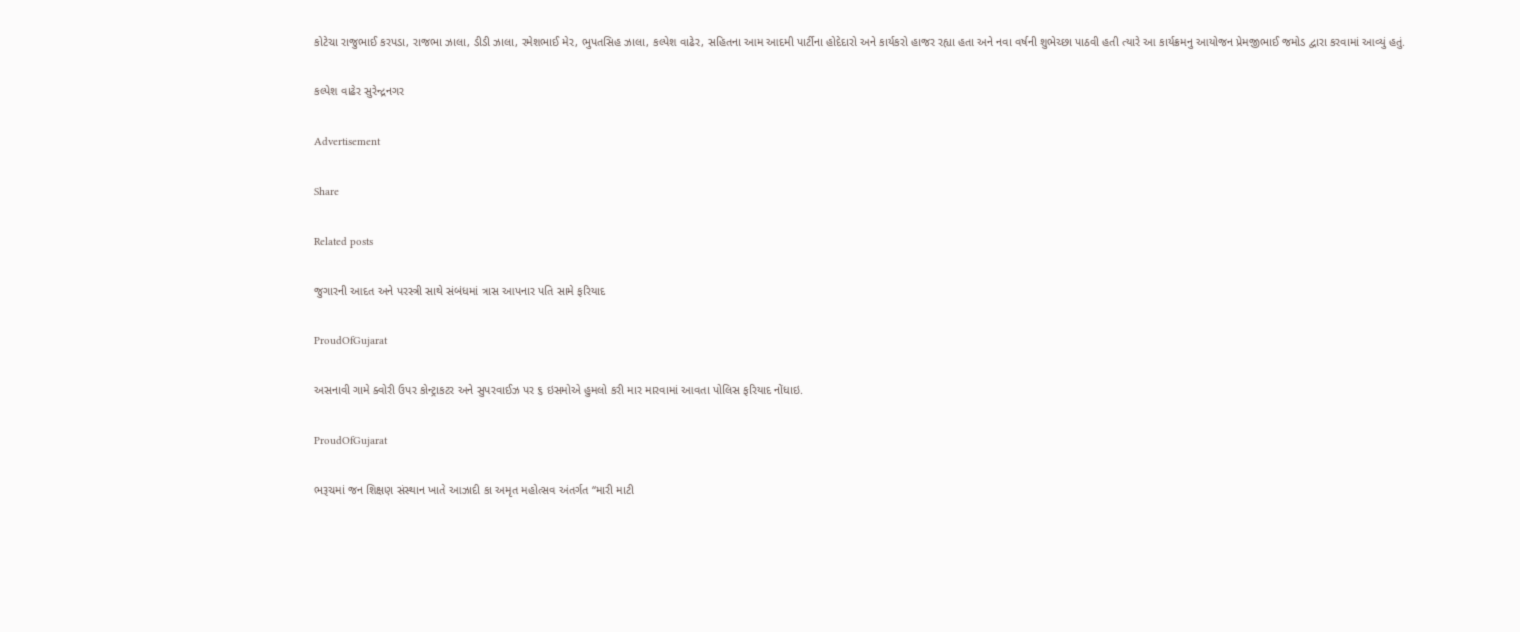કોટેચા રાજુભાઈ કરપડા, રાજભા ઝાલા, ડીડી ઝાલા, રમેશભાઈ મેર, ભુપતસિહ ઝાલા, કલ્પેશ વાઢેર, સહિતના આમ આદમી પાર્ટીના હોદેદારો અને કાર્યકરો હાજર રહ્યા હતા અને નવા વર્ષની શુભેચ્છા પાઠવી હતી ત્યારે આ કાર્યક્રમનુ આયોજન પ્રેમજીભાઈ જમોડ દ્વારા કરવામાં આવ્યું હતું.

કલ્પેશ વાઢેર સુરેન્દ્રનગર

Advertisement

Share

Related posts

જુગારની આદત અને પરસ્ત્રી સાથે સંબંધમાં ત્રાસ આપનાર પતિ સામે ફરિયાદ

ProudOfGujarat

અસનાવી ગામે ક્વોરી ઉપર કોન્ટ્રાકટર અને સુપરવાઈઝ પર ૬ ઇસમોએ હુમલો કરી માર મારવામાં આવતા પોલિસ ફરિયાદ નોંધાઇ.

ProudOfGujarat

ભરૂચમાં જન શિક્ષણ સંસ્થાન ખાતે આઝાદી કા અમૃત મહોત્સવ અંતર્ગત “મારી માટી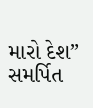મારો દેશ” સમર્પિત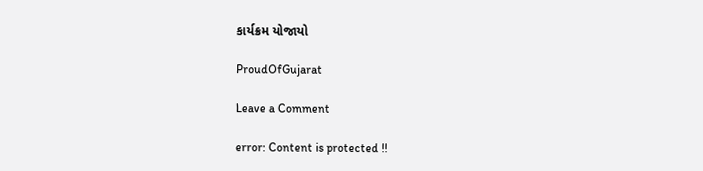કાર્યક્રમ યોજાયો

ProudOfGujarat

Leave a Comment

error: Content is protected !!